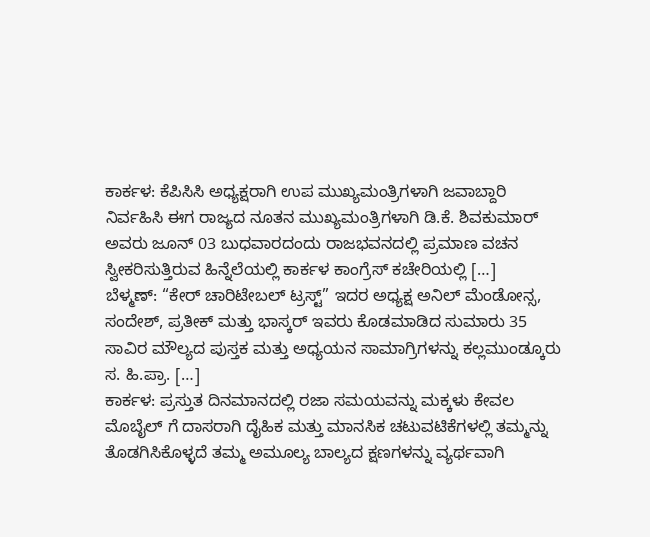ಕಾರ್ಕಳ: ಕೆಪಿಸಿಸಿ ಅಧ್ಯಕ್ಷರಾಗಿ ಉಪ ಮುಖ್ಯಮಂತ್ರಿಗಳಾಗಿ ಜವಾಬ್ದಾರಿ ನಿರ್ವಹಿಸಿ ಈಗ ರಾಜ್ಯದ ನೂತನ ಮುಖ್ಯಮಂತ್ರಿಗಳಾಗಿ ಡಿ.ಕೆ. ಶಿವಕುಮಾರ್ ಅವರು ಜೂನ್ 03 ಬುಧವಾರದಂದು ರಾಜಭವನದಲ್ಲಿ ಪ್ರಮಾಣ ವಚನ ಸ್ವೀಕರಿಸುತ್ತಿರುವ ಹಿನ್ನೆಲೆಯಲ್ಲಿ ಕಾರ್ಕಳ ಕಾಂಗ್ರೆಸ್ ಕಚೇರಿಯಲ್ಲಿ […]
ಬೆಳ್ಮಣ್: “ಕೇರ್ ಚಾರಿಟೇಬಲ್ ಟ್ರಸ್ಟ್” ಇದರ ಅಧ್ಯಕ್ಷ ಅನಿಲ್ ಮೆಂಡೋನ್ಸ, ಸಂದೇಶ್, ಪ್ರತೀಕ್ ಮತ್ತು ಭಾಸ್ಕರ್ ಇವರು ಕೊಡಮಾಡಿದ ಸುಮಾರು 35 ಸಾವಿರ ಮೌಲ್ಯದ ಪುಸ್ತಕ ಮತ್ತು ಅಧ್ಯಯನ ಸಾಮಾಗ್ರಿಗಳನ್ನು ಕಲ್ಲಮುಂಡ್ಕೂರು ಸ. ಹಿ.ಪ್ರಾ. […]
ಕಾರ್ಕಳ: ಪ್ರಸ್ತುತ ದಿನಮಾನದಲ್ಲಿ ರಜಾ ಸಮಯವನ್ನು ಮಕ್ಕಳು ಕೇವಲ ಮೊಬೈಲ್ ಗೆ ದಾಸರಾಗಿ ದೈಹಿಕ ಮತ್ತು ಮಾನಸಿಕ ಚಟುವಟಿಕೆಗಳಲ್ಲಿ ತಮ್ಮನ್ನು ತೊಡಗಿಸಿಕೊಳ್ಳದೆ ತಮ್ಮ ಅಮೂಲ್ಯ ಬಾಲ್ಯದ ಕ್ಷಣಗಳನ್ನು ವ್ಯರ್ಥವಾಗಿ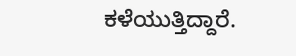ಕಳೆಯುತ್ತಿದ್ದಾರೆ.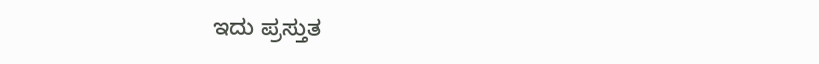ಇದು ಪ್ರಸ್ತುತ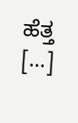ಹೆತ್ತ […]